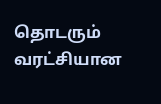தொடரும் வரட்சியான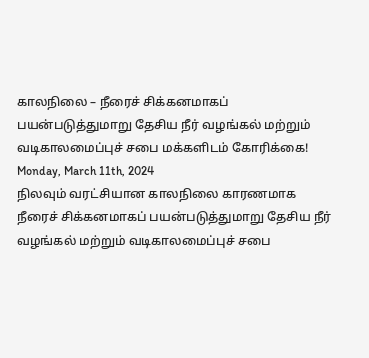காலநிலை – நீரைச் சிக்கனமாகப் பயன்படுத்துமாறு தேசிய நீர் வழங்கல் மற்றும் வடிகாலமைப்புச் சபை மக்களிடம் கோரிக்கை!
Monday, March 11th, 2024
நிலவும் வரட்சியான காலநிலை காரணமாக
நீரைச் சிக்கனமாகப் பயன்படுத்துமாறு தேசிய நீர் வழங்கல் மற்றும் வடிகாலமைப்புச் சபை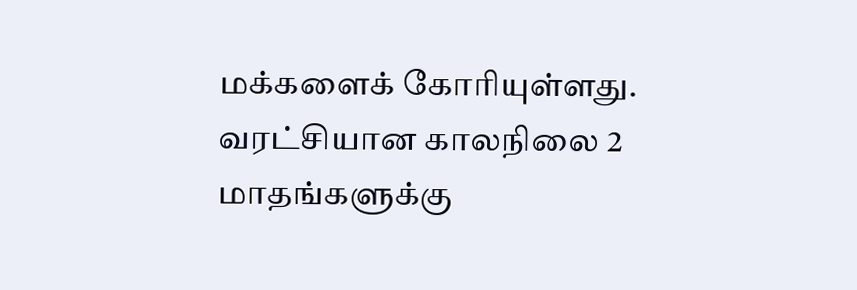மக்களைக் கோரியுள்ளது.
வரட்சியான காலநிலை 2 மாதங்களுக்கு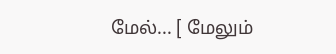மேல்... [ மேலும்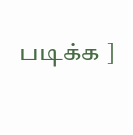படிக்க ]